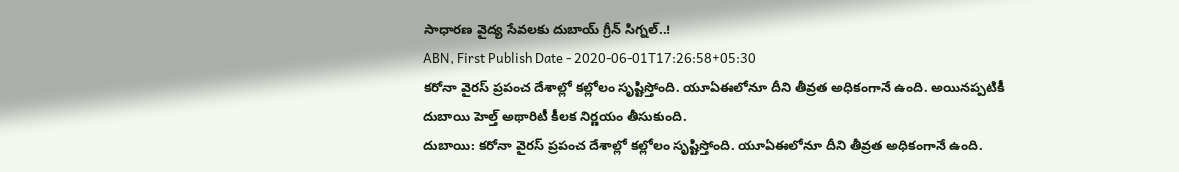సాధారణ వైద్య సేవలకు దుబాయ్ గ్రీన్ సిగ్నల్..!
ABN, First Publish Date - 2020-06-01T17:26:58+05:30
కరోనా వైరస్ ప్రపంచ దేశాల్లో కల్లోలం సృష్టిస్తోంది. యూఏఈలోనూ దీని తీవ్రత అధికంగానే ఉంది. అయినప్పటికీ దుబాయి హెల్త్ అథారిటీ కీలక నిర్ణయం తీసుకుంది.
దుబాయి: కరోనా వైరస్ ప్రపంచ దేశాల్లో కల్లోలం సృష్టిస్తోంది. యూఏఈలోనూ దీని తీవ్రత అధికంగానే ఉంది.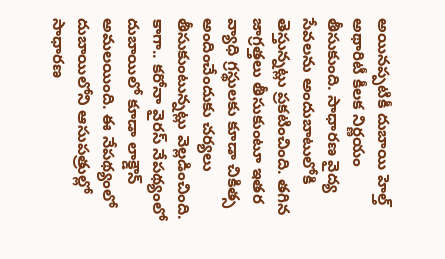అయినప్పటికీ దుబాయి హెల్త్ అథారిటీ కీలక నిర్ణయం తీసుకుంది. సాధారణ వైద్య సేవలను అందుబాటులోకి తెస్తున్నట్లు ప్రకటించింది. తగిన జాగ్రత్తలు తీసుకుంటూ ఇతర వ్యాధి గ్రస్థులకు కూడా చికిత్స అందించేందుకు చర్యలు తీసుకుంటున్నట్లు వెల్లడించింది. కాగా.. కరోనా వైరస్ నేపథ్యంలో దుబాయిలో కూడా లాక్డౌన్ అమలయింది. ఈ నేపథ్యంలో దుబాయిలోని ఆసుపత్రుల్లో సాధారణ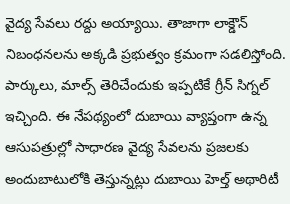వైద్య సేవలు రద్దు అయ్యాయి. తాజాగా లాక్డౌన్ నిబంధనలను అక్కడి ప్రభుత్వం క్రమంగా సడలిస్తోంది. పార్కులు, మాల్స్ తెరిచేందుకు ఇప్పటికే గ్రీన్ సిగ్నల్ ఇచ్చింది. ఈ నేపథ్యంలో దుబాయి వ్యాప్తంగా ఉన్న ఆసుపత్రుల్లో సాధారణ వైద్య సేవలను ప్రజలకు అందుబాటులోకి తెస్తున్నట్లు దుబాయి హెల్త్ అథారిటీ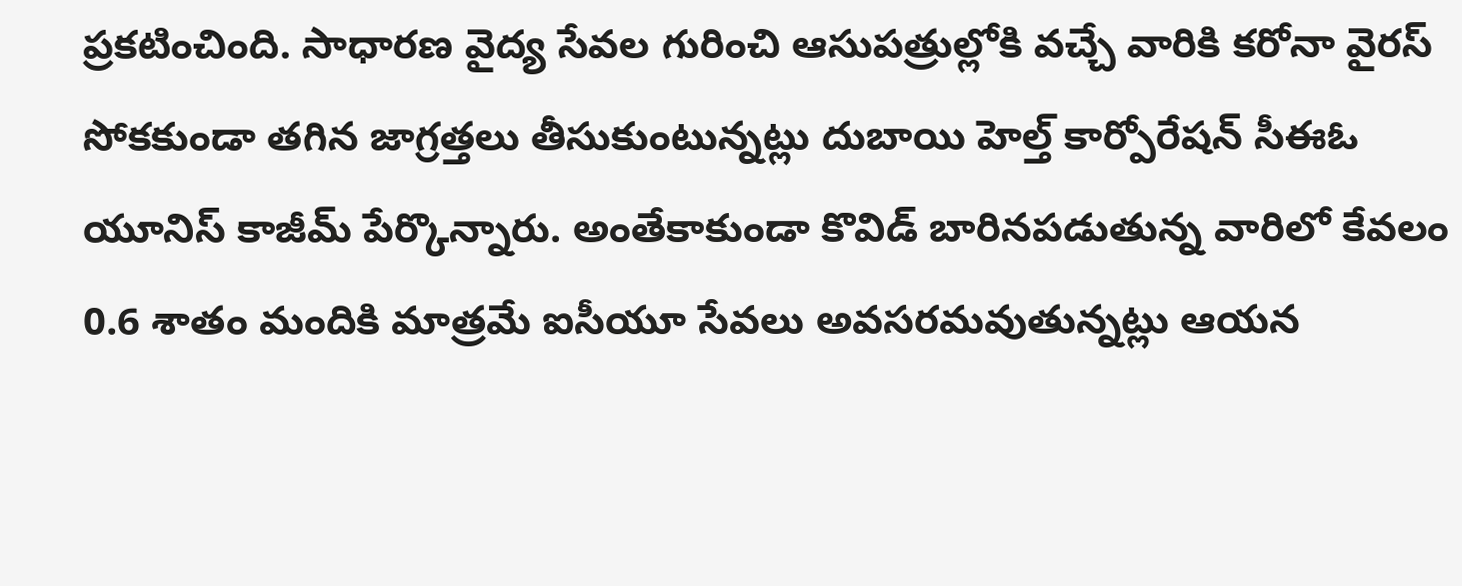ప్రకటించింది. సాధారణ వైద్య సేవల గురించి ఆసుపత్రుల్లోకి వచ్చే వారికి కరోనా వైరస్ సోకకుండా తగిన జాగ్రత్తలు తీసుకుంటున్నట్లు దుబాయి హెల్త్ కార్పోరేషన్ సీఈఓ యూనిస్ కాజీమ్ పేర్కొన్నారు. అంతేకాకుండా కొవిడ్ బారినపడుతున్న వారిలో కేవలం 0.6 శాతం మందికి మాత్రమే ఐసీయూ సేవలు అవసరమవుతున్నట్లు ఆయన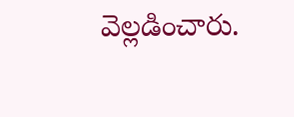వెల్లడించారు.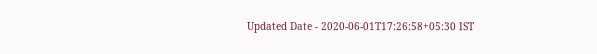Updated Date - 2020-06-01T17:26:58+05:30 IST